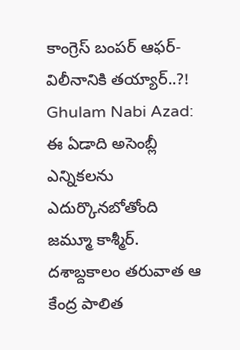కాంగ్రెస్ బంపర్ ఆఫర్- విలీనానికి తయ్యార్..?!
Ghulam Nabi Azad: ఈ ఏడాది అసెంబ్లీ ఎన్నికలను ఎదుర్కొనబోతోంది జమ్మూ కాశ్మీర్. దశాబ్దకాలం తరువాత ఆ కేంద్ర పాలిత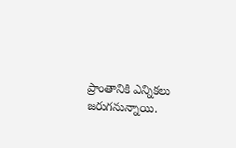ప్రాంతానికి ఎన్నికలు జరుగనున్నాయి.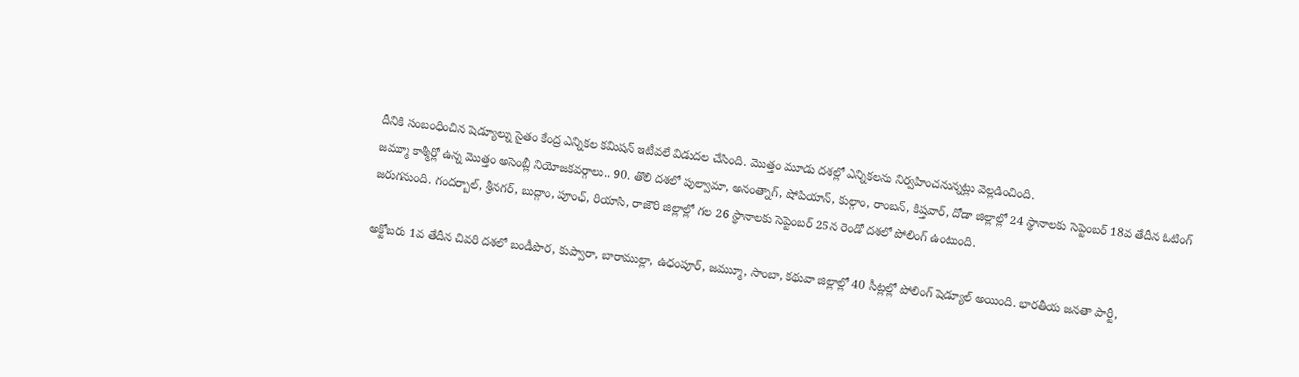దీనికి సంబంధించిన షెడ్యూల్ను సైతం కేంద్ర ఎన్నికల కమిషన్ ఇటీవలే విడుదల చేసింది. మొత్తం మూడు దశల్లో ఎన్నికలను నిర్వహించనున్నట్లు వెల్లడించింది.
జమ్మూ కాశ్మీర్లో ఉన్న మొత్తం అసెంబ్లీ నియోజకవర్గాలు.. 90. తొలి దశలో పుల్వామా, అనంత్నాగ్, షోపియాన్, కుల్గాం, రాంబన్, కిష్తవార్, దోడా జిల్లాల్లో 24 స్థానాలకు సెప్టెంబర్ 18వ తేదీన ఓటింగ్ జరుగనుంది. గందర్బాల్, శ్రీనగర్, బుద్గాం, పూంఛ్, రియాసి, రాజౌరి జిల్లాల్లో గల 26 స్థానాలకు సెప్టెంబర్ 25న రెండో దశలో పోలింగ్ ఉంటుంది.

అక్టోబరు 1వ తేదీన చివరి దశలో బండీపొర, కుప్వారా, బారాముల్లా, ఉధంపూర్, జమ్ముూ, సాంబా, కథువా జిల్లాల్లో 40 సీట్లల్లో పోలింగ్ షెడ్యూల్ అయింది. భారతీయ జనతా పార్టీ,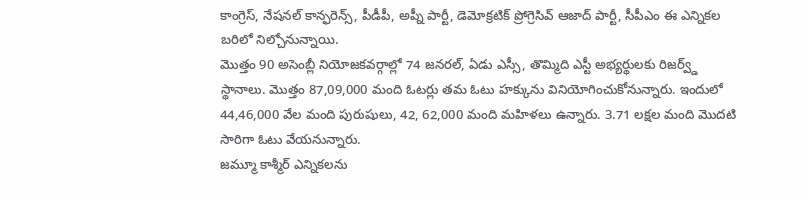కాంగ్రెస్, నేషనల్ కాన్ఫరెన్స్, పీడీపీ, అప్నీ పార్టీ, డెమోక్రటిక్ ప్రోగ్రెసివ్ ఆజాద్ పార్టీ, సీపీఎం ఈ ఎన్నికల బరిలో నిల్చోనున్నాయి.
మొత్తం 90 అసెంబ్లీ నియోజకవర్గాల్లో 74 జనరల్, ఏడు ఎస్సీ, తొమ్మిది ఎస్టీ అభ్యర్థులకు రిజర్వ్డ్ స్థానాలు. మొత్తం 87,09,000 మంది ఓటర్లు తమ ఓటు హక్కును వినియోగించుకోనున్నారు. ఇందులో 44,46,000 వేల మంది పురుషులు, 42, 62,000 మంది మహిళలు ఉన్నారు. 3.71 లక్షల మంది మొదటి సారిగా ఓటు వేయనున్నారు.
జమ్మూ కాశ్మీర్ ఎన్నికలను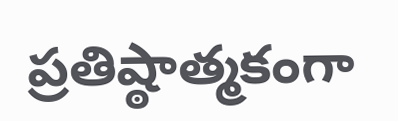ప్రతిష్ఠాత్మకంగా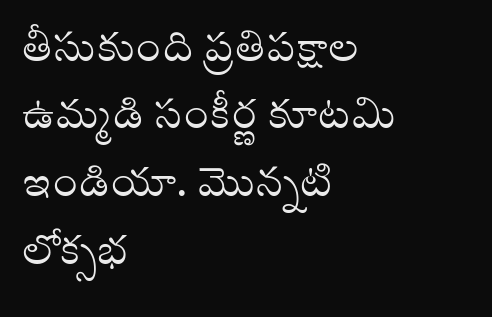తీసుకుంది ప్రతిపక్షాల ఉమ్మడి సంకీర్ణ కూటమి ఇండియా. మొన్నటి లోక్సభ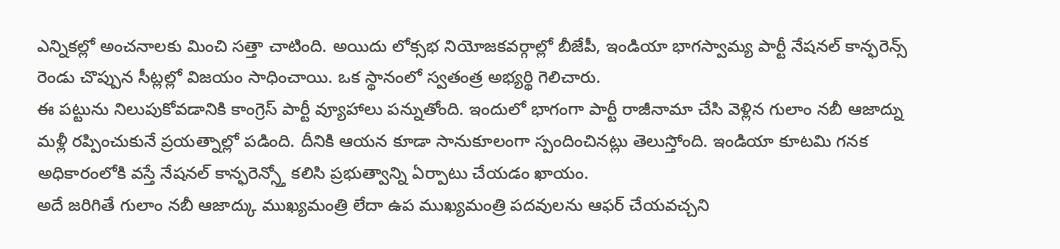ఎన్నికల్లో అంచనాలకు మించి సత్తా చాటింది. అయిదు లోక్సభ నియోజకవర్గాల్లో బీజేపీ, ఇండియా భాగస్వామ్య పార్టీ నేషనల్ కాన్ఫరెన్స్ రెండు చొప్పున సీట్లల్లో విజయం సాధించాయి. ఒక స్థానంలో స్వతంత్ర అభ్యర్థి గెలిచారు.
ఈ పట్టును నిలుపుకోవడానికి కాంగ్రెస్ పార్టీ వ్యూహాలు పన్నుతోంది. ఇందులో భాగంగా పార్టీ రాజీనామా చేసి వెళ్లిన గులాం నబీ ఆజాద్ను మళ్లీ రప్పించుకునే ప్రయత్నాల్లో పడింది. దీనికి ఆయన కూడా సానుకూలంగా స్పందించినట్లు తెలుస్తోంది. ఇండియా కూటమి గనక అధికారంలోకి వస్తే నేషనల్ కాన్ఫరెన్స్తో కలిసి ప్రభుత్వాన్ని ఏర్పాటు చేయడం ఖాయం.
అదే జరిగితే గులాం నబీ ఆజాద్కు ముఖ్యమంత్రి లేదా ఉప ముఖ్యమంత్రి పదవులను ఆఫర్ చేయవచ్చని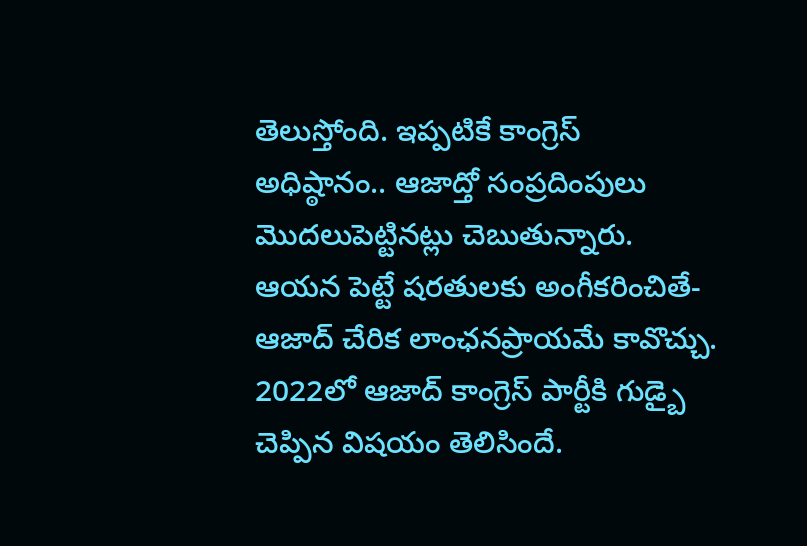తెలుస్తోంది. ఇప్పటికే కాంగ్రెస్ అధిష్ఠానం.. ఆజాద్తో సంప్రదింపులు మొదలుపెట్టినట్లు చెబుతున్నారు. ఆయన పెట్టే షరతులకు అంగీకరించితే- ఆజాద్ చేరిక లాంఛనప్రాయమే కావొచ్చు.
2022లో ఆజాద్ కాంగ్రెస్ పార్టీకి గుడ్బై చెప్పిన విషయం తెలిసిందే.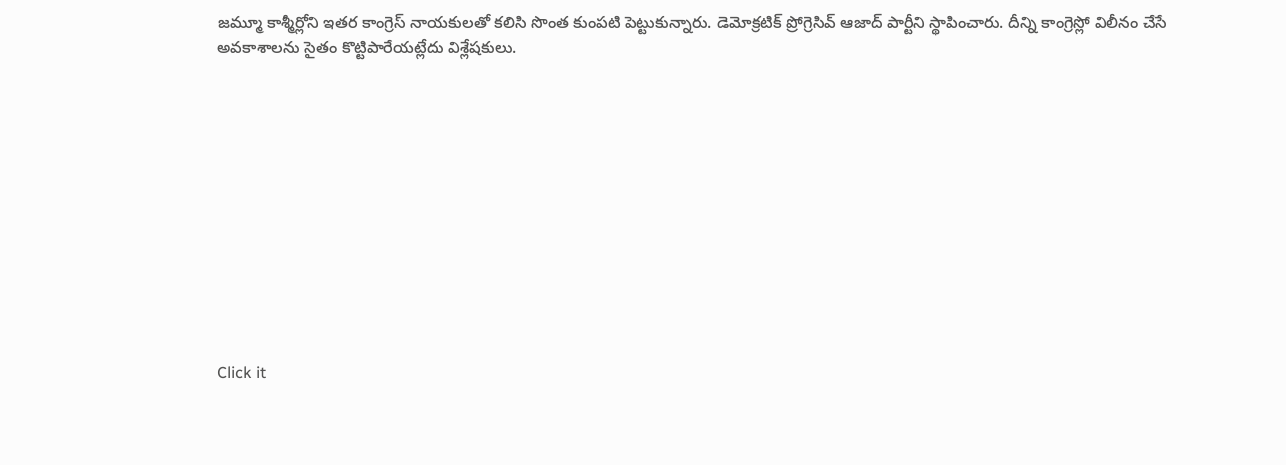జమ్మూ కాశ్మీర్లోని ఇతర కాంగ్రెస్ నాయకులతో కలిసి సొంత కుంపటి పెట్టుకున్నారు. డెమోక్రటిక్ ప్రోగ్రెసివ్ ఆజాద్ పార్టీని స్థాపించారు. దీన్ని కాంగ్రెస్లో విలీనం చేసే అవకాశాలను సైతం కొట్టిపారేయట్లేదు విశ్లేషకులు.












Click it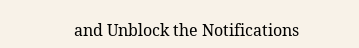and Unblock the Notifications